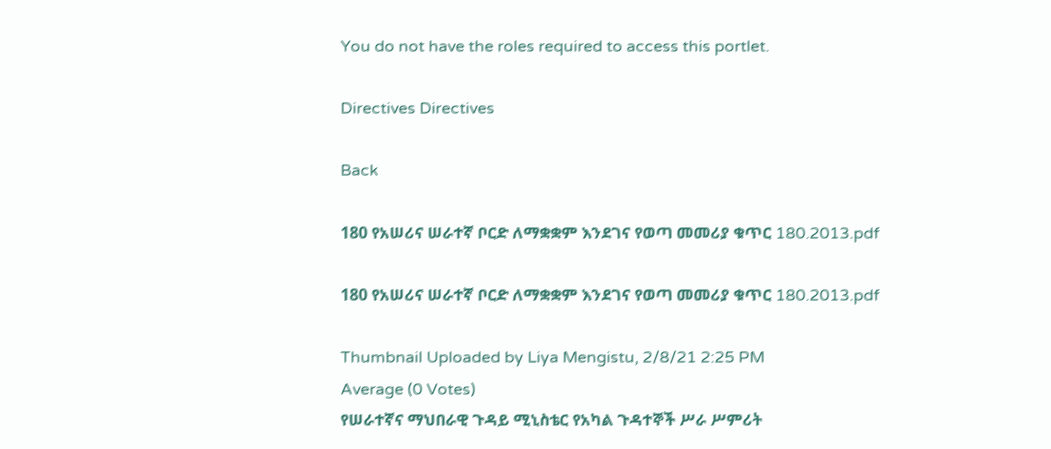You do not have the roles required to access this portlet.

Directives Directives

Back

180 የአሠሪና ሠራተኛ ቦርድ ለማቋቋም እንደገና የወጣ መመሪያ ቁጥር 180.2013.pdf

180 የአሠሪና ሠራተኛ ቦርድ ለማቋቋም እንደገና የወጣ መመሪያ ቁጥር 180.2013.pdf

Thumbnail Uploaded by Liya Mengistu, 2/8/21 2:25 PM
Average (0 Votes)
የሠራተኛና ማህበራዊ ጉዳይ ሚኒስቴር የአካል ጉዳተኞች ሥራ ሥምሪት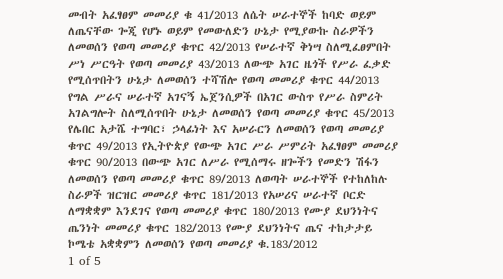መብት አፈፃፀም መመሪያ ቁ 41/2013 ለሴት ሠራተኞች ከባድ ወይም ለጤናቸው ጐጂ የሆኑ ወይም የመውለድን ሁኔታ የሚያውኩ ስራዎችን ለመወሰን የወጣ መመሪያ ቁጥር 42/2013 የሠራተኛ ቅነሣ ስለሚፈፀምበት ሥነ ሥርዓት የወጣ መመሪያ 43/2013 ለውጭ አገር ዜጎች የሥራ ፈቃድ የሚሰጥበትን ሁኔታ ለመወሰን ተሻሽሎ የወጣ መመሪያ ቁጥር 44/2013 የግል ሥራና ሠራተኛ አገናኝ ኤጀንሲዎች በአገር ውስጥ የሥራ ስምሪት አገልግሎት ስለሚሰጥበት ሁኔታ ለመወሰን የወጣ መመሪያ ቁጥር 45/2013 የሌበር አታሼ ተግባር፣ ኃላፊነት እና አሠራርን ለመወሰን የወጣ መመሪያ ቁጥር 49/2013 የኢትዮጵያ የውጭ አገር ሥራ ሥምሪት አፈፃፀም መመሪያ ቁጥር 90/2013 በውጭ አገር ለሥራ የሚሰማሩ ዘጐችን የመድን ሽፋን ለመወሰን የወጣ መመሪያ ቁጥር 89/2013 ለወጣት ሠራተኞች የተከለከሉ ስራዎች ዝርዝር መመሪያ ቁጥር 181/2013 የአሠሪና ሠራተኛ ቦርድ ለማቋቋም እንደገና የወጣ መመሪያ ቁጥር 180/2013 የሙያ ደህንነትና ጤንነት መመሪያ ቁጥር 182/2013 የሙያ ደህንነትና ጤና ተከታታይ ኮሜቴ አቋቋምን ለመወሰን የወጣ መመሪያ ቁ.183/2012
1 of 5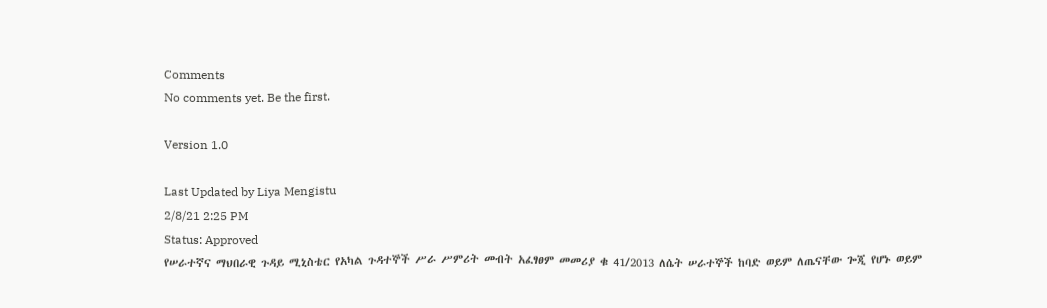Comments
No comments yet. Be the first.

Version 1.0

Last Updated by Liya Mengistu
2/8/21 2:25 PM
Status: Approved
የሠራተኛና ማህበራዊ ጉዳይ ሚኒስቴር የአካል ጉዳተኞች ሥራ ሥምሪት መብት አፈፃፀም መመሪያ ቁ 41/2013 ለሴት ሠራተኞች ከባድ ወይም ለጤናቸው ጐጂ የሆኑ ወይም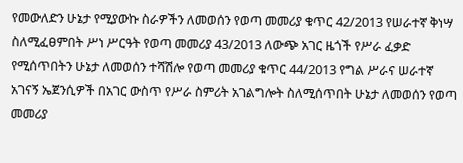የመውለድን ሁኔታ የሚያውኩ ስራዎችን ለመወሰን የወጣ መመሪያ ቁጥር 42/2013 የሠራተኛ ቅነሣ ስለሚፈፀምበት ሥነ ሥርዓት የወጣ መመሪያ 43/2013 ለውጭ አገር ዜጎች የሥራ ፈቃድ የሚሰጥበትን ሁኔታ ለመወሰን ተሻሽሎ የወጣ መመሪያ ቁጥር 44/2013 የግል ሥራና ሠራተኛ አገናኝ ኤጀንሲዎች በአገር ውስጥ የሥራ ስምሪት አገልግሎት ስለሚሰጥበት ሁኔታ ለመወሰን የወጣ መመሪያ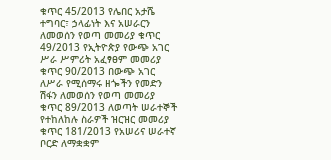ቁጥር 45/2013 የሌበር አታሼ ተግባር፣ ኃላፊነት እና አሠራርን ለመወሰን የወጣ መመሪያ ቁጥር 49/2013 የኢትዮጵያ የውጭ አገር ሥራ ሥምሪት አፈፃፀም መመሪያ ቁጥር 90/2013 በውጭ አገር ለሥራ የሚሰማሩ ዘጐችን የመድን ሽፋን ለመወሰን የወጣ መመሪያ ቁጥር 89/2013 ለወጣት ሠራተኞች የተከለከሉ ስራዎች ዝርዝር መመሪያ ቁጥር 181/2013 የአሠሪና ሠራተኛ ቦርድ ለማቋቋም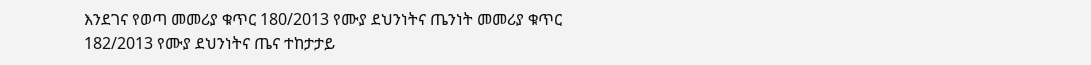እንደገና የወጣ መመሪያ ቁጥር 180/2013 የሙያ ደህንነትና ጤንነት መመሪያ ቁጥር 182/2013 የሙያ ደህንነትና ጤና ተከታታይ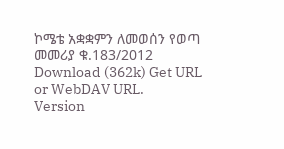ኮሜቴ አቋቋምን ለመወሰን የወጣ መመሪያ ቁ.183/2012
Download (362k) Get URL or WebDAV URL.
Version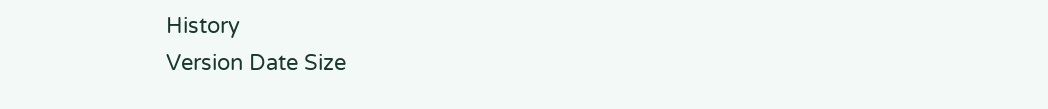History
Version Date Size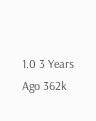1.0 3 Years Ago 362k